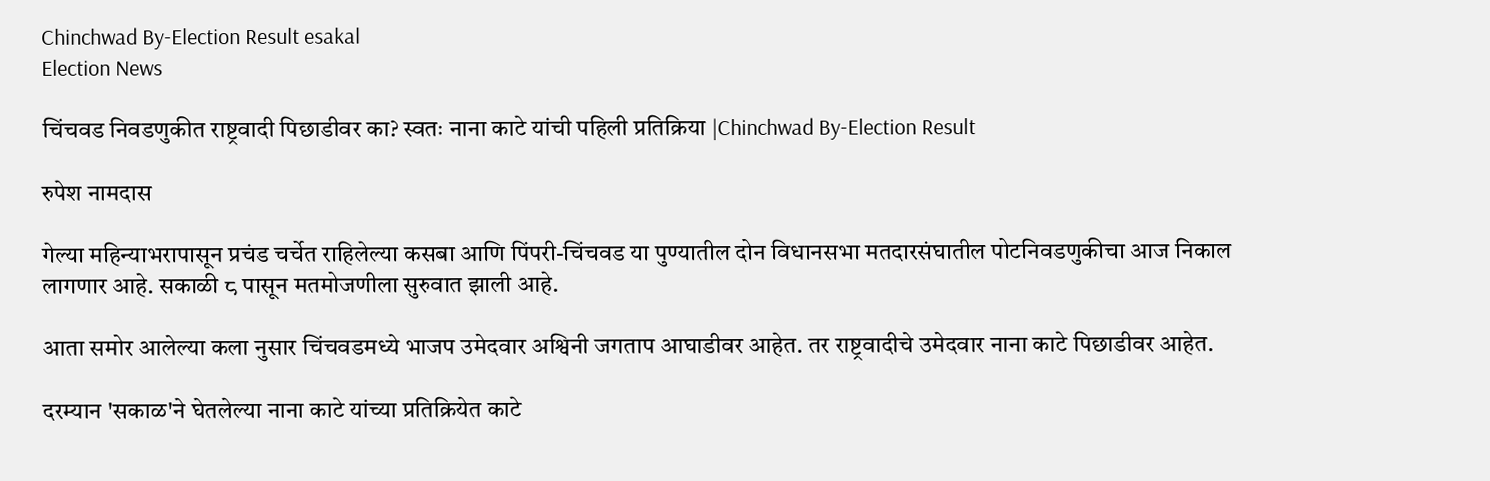Chinchwad By-Election Result esakal
Election News

चिंचवड निवडणुकीत राष्ट्रवादी पिछाडीवर का? स्वतः नाना काटे यांची पहिली प्रतिक्रिया |Chinchwad By-Election Result

रुपेश नामदास

गेल्या महिन्याभरापासून प्रचंड चर्चेत राहिलेल्या कसबा आणि पिंपरी-चिंचवड या पुण्यातील दोन विधानसभा मतदारसंघातील पोटनिवडणुकीचा आज निकाल लागणार आहे. सकाळी ८ पासून मतमोजणीला सुरुवात झाली आहे.

आता समोर आलेल्या कला नुसार चिंचवडमध्ये भाजप उमेदवार अश्विनी जगताप आघाडीवर आहेत. तर राष्ट्रवादीचे उमेदवार नाना काटे पिछाडीवर आहेत.

दरम्यान 'सकाळ'ने घेतलेल्या नाना काटे यांच्या प्रतिक्रियेत काटे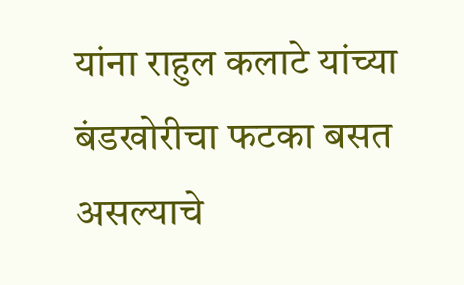यांना राहुल कलाटे यांच्या बंडखोरीचा फटका बसत असल्याचे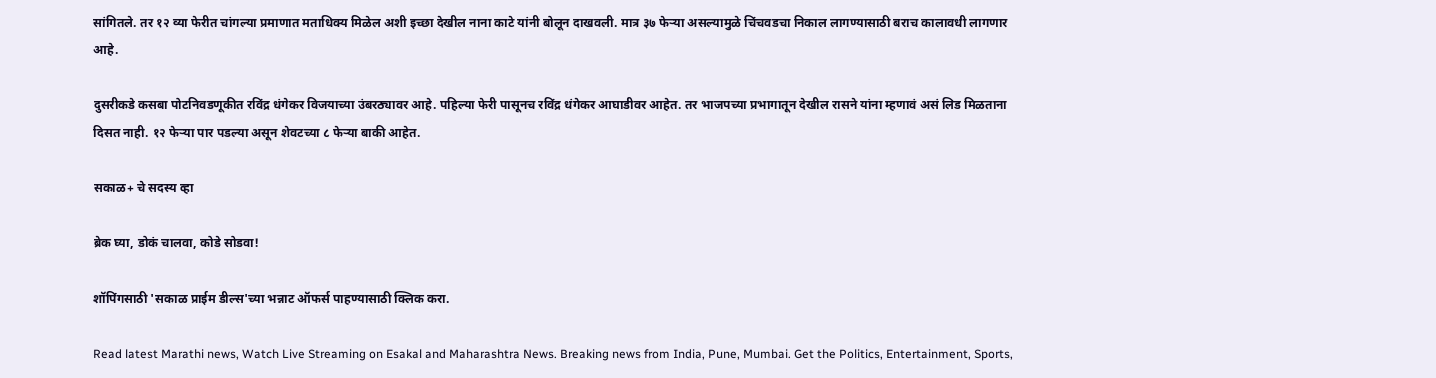सांगितले. तर १२ व्या फेरीत चांगल्या प्रमाणात मताधिक्य मिळेल अशी इच्छा देखील नाना काटे यांनी बोलून दाखवली. मात्र ३७ फेऱ्या असल्यामुळे चिंचवडचा निकाल लागण्यासाठी बराच कालावधी लागणार आहे.

दुसरीकडे कसबा पोटनिवडणूकीत रविंद्र धंगेकर विजयाच्या उंबरठ्यावर आहे. पहिल्या फेरी पासूनच रविंद्र धंगेकर आघाडीवर आहेत. तर भाजपच्या प्रभागातून देखील रासने यांना म्हणावं असं लिड मिळताना दिसत नाही. १२ फेऱ्या पार पडल्या असून शेवटच्या ८ फेऱ्या बाकी आहेत.

सकाळ+ चे सदस्य व्हा

ब्रेक घ्या, डोकं चालवा, कोडे सोडवा!

शॉपिंगसाठी 'सकाळ प्राईम डील्स'च्या भन्नाट ऑफर्स पाहण्यासाठी क्लिक करा.

Read latest Marathi news, Watch Live Streaming on Esakal and Maharashtra News. Breaking news from India, Pune, Mumbai. Get the Politics, Entertainment, Sports,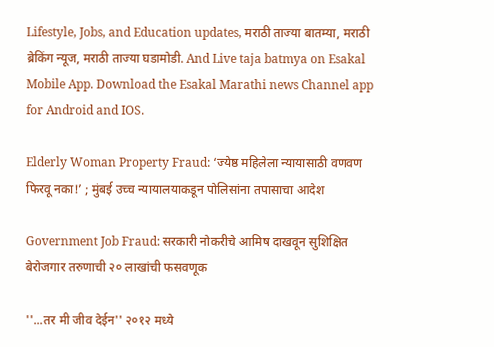Lifestyle, Jobs, and Education updates, मराठी ताज्या बातम्या, मराठी ब्रेकिंग न्यूज, मराठी ताज्या घडामोडी. And Live taja batmya on Esakal Mobile App. Download the Esakal Marathi news Channel app for Android and IOS.

Elderly Woman Property Fraud: ‘ज्येष्ठ महिलेला न्यायासाठी वणवण फिरवू नका!’ ; मुंबई उच्च न्यायालयाकडून पोलिसांना तपासाचा आदेश

Government Job Fraud: सरकारी नोकरीचे आमिष दाखवून सुशिक्षित बेरोजगार तरुणाची २० लाखांची फसवणूक

''...तर मी जीव देईन'' २०१२ मध्ये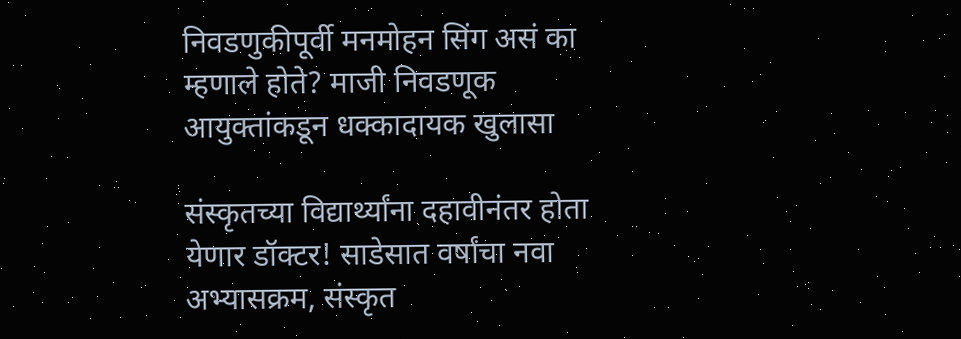निवडणुकीपूर्वी मनमोहन सिंग असं का म्हणाले होते? माजी निवडणूक आयुक्तांकडून धक्कादायक खुलासा

संस्कृतच्या विद्यार्थ्यांना दहावीनंतर होता येणार डॉक्टर! साडेसात वर्षांचा नवा अभ्यासक्रम, संस्कृत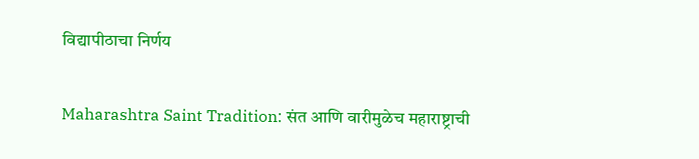विद्यापीठाचा निर्णय

Maharashtra Saint Tradition: संत आणि वारीमुळेच महाराष्ट्राची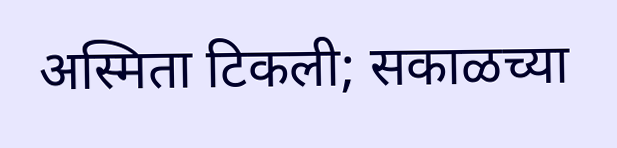अस्मिता टिकली; सकाळच्या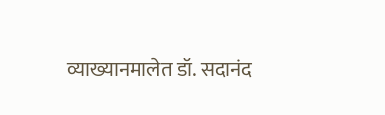व्याख्यानमालेत डॉ. सदानंद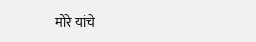मोरे यांचे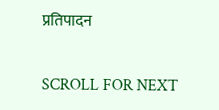प्रतिपादन

SCROLL FOR NEXT